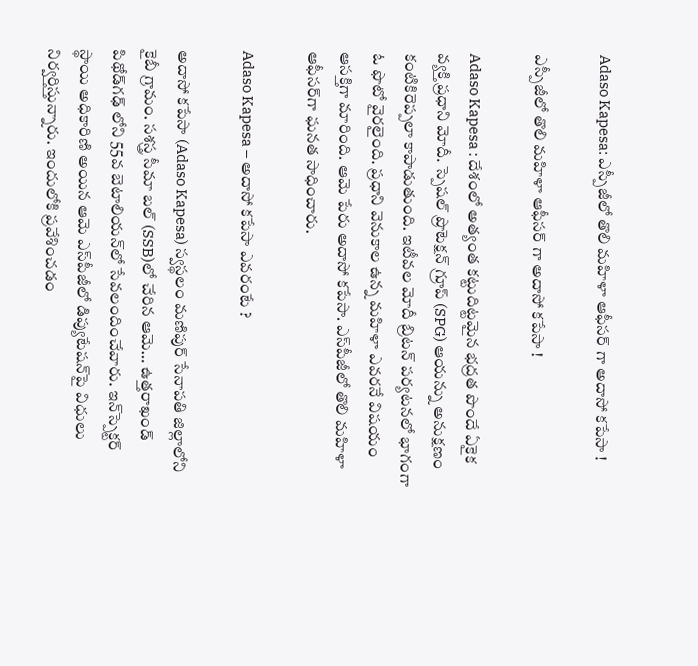Adaso Kapesa: ఎస్పీజీలో తొలి మహిళా ఆఫీసర్‌ గా అదాసో కపేసా !

ఎస్పీజీలో తొలి మహిళా ఆఫీసర్‌ గా అదాసో కపేసా !

Adaso Kapesa : దేశంలో అత్యంత కట్టుదిట్టమైన భద్రత పొందే ఏకైక వ్యక్తి ప్రధాని మోదీ. స్పెషల్‌ ప్రొటెక్షన్‌ గ్రూప్‌ (SPG) ఆయన్ను అనుక్షణం కంటికిరెప్పలా కాపాడుతుంది. ఇటీవల మోదీ బ్రిటన్‌ పర్యటనలో భాగంగా ఓ ఫొటో వైరలైంది. ప్రధాని వెనుకాల ఉన్న మహిళా ఎవరనే విషయం ఆసక్తిగా మారింది. ఆమె పేరు అదాసో కపేసా. ఎస్‌పీజీలో తొలి మహిళా ఆఫీసర్‌గా ఘనత సాధించారు.

Adaso Kapesa – అదాసో కపేసా ఎవరంటే ?

అదాసో కపేసా (Adaso Kapesa) స్వస్థలం మణిపుర్‌ సేనాపతి జిల్లాలోని కైబీ గ్రామం. సశస్త్ర సీమా బల్‌ (SSB)లో చేరిన ఆమె… ఉత్తరాఖండ్‌ పిథోడ్‌గఢ్‌ లోని 55వ బెటాలియన్‌లో సేవలందించేవారు. ఇన్‌స్పెక్టర్‌ స్థాయి అధికారిణి అయిన ఆమె ఎస్‌పీజీలో డిప్యుటేషన్‌పై విధులు నిర్వర్తిస్తున్నారు. ఇందులోకి ప్రవేశించడం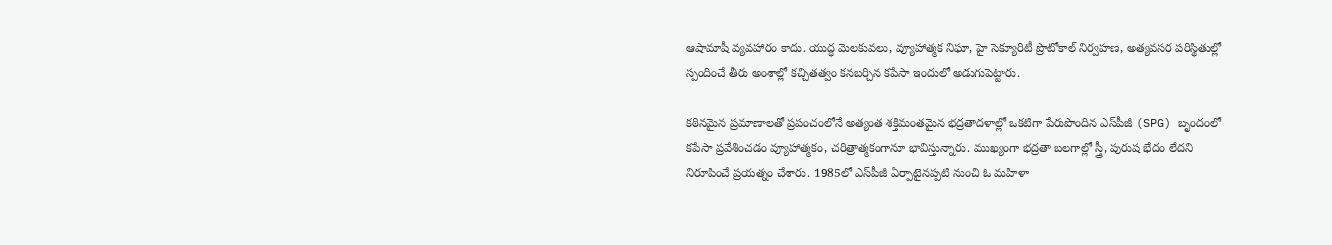ఆషామాషీ వ్యవహారం కాదు. యుద్ధ మెలకువలు, వ్యూహాత్మక నిఘా, హై సెక్యూరిటీ ప్రొటోకాల్‌ నిర్వహణ, అత్యవసర పరిస్థితుల్లో స్పందించే తీరు అంశాల్లో కచ్చితత్వం కనబర్చిన కపేసా ఇందులో అడుగుపెట్టారు.

కఠినమైన ప్రమాణాలతో ప్రపంచంలోనే అత్యంత శక్తిమంతమైన భద్రతాదళాల్లో ఒకటిగా పేరుపొందిన ఎస్‌పీజీ (SPG) బృందంలో కపేసా ప్రవేశించడం వ్యూహాత్మకం, చరిత్రాత్మకంగానూ భావిస్తున్నారు. ముఖ్యంగా భద్రతా బలగాల్లో స్త్రీ, పురుష భేదం లేదని నిరూపించే ప్రయత్నం చేశారు. 1985లో ఎస్‌పీజీ ఏర్పాటైనప్పటి నుంచి ఓ మహిళా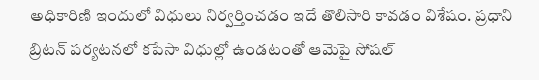అధికారిణి ఇందులో విధులు నిర్వర్తించడం ఇదే తొలిసారి కావడం విశేషం. ప్రధాని బ్రిటన్‌ పర్యటనలో కపేసా విధుల్లో ఉండటంతో ఆమెపై సోషల్‌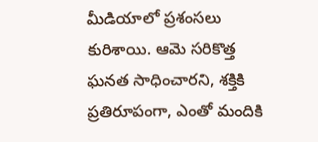మీడియాలో ప్రశంసలు కురిశాయి. ఆమె సరికొత్త ఘనత సాధించారని, శక్తికి ప్రతిరూపంగా, ఎంతో మందికి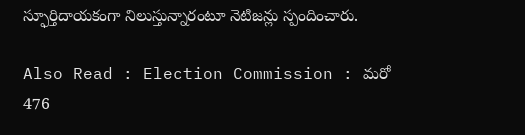స్ఫూర్తిదాయకంగా నిలుస్తున్నారంటూ నెటిజన్లు స్పందించారు.

Also Read : Election Commission : మరో 476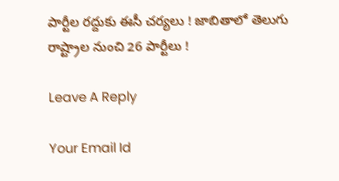పార్టీల రద్దుకు ఈసీ చర్యలు ! జాబితాలో తెలుగు రాష్ట్రాల నుంచి 26 పార్టీలు !

Leave A Reply

Your Email Id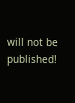will not be published!